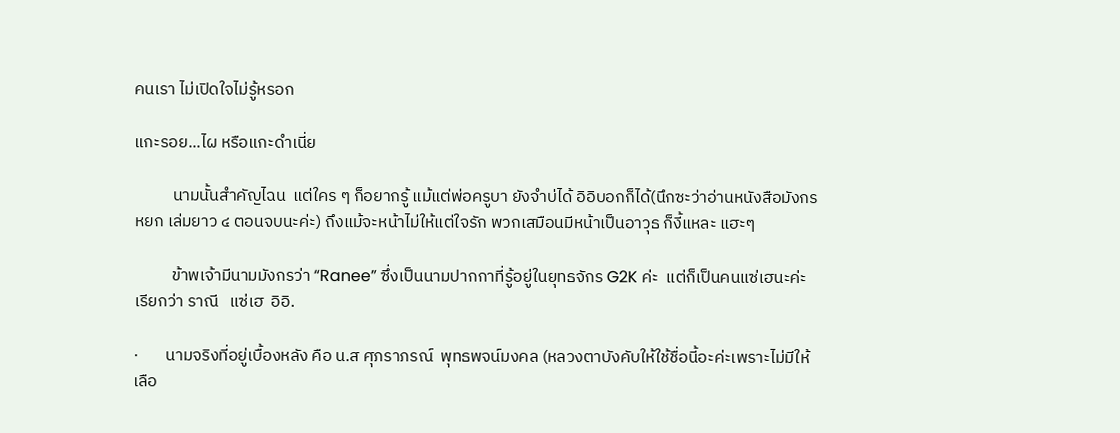คนเรา ไม่เปิดใจไม่รู้หรอก

แกะรอย...ไผ หรือแกะดำเนี่ย

          นามนั้นสำคัญไฉน  แต่ใคร ๆ ก็อยากรู้ แม้แต่พ่อครูบา ยังจำบ่ได้ อิอิบอกก็ได้(นึกซะว่าอ่านหนังสือมังกรหยก เล่มยาว ๔ ตอนจบนะค่ะ) ถึงแม้จะหน้าไม่ให้แต่ใจรัก พวกเสมือนมีหน้าเป็นอาวุธ ก็งี้แหละ แฮะๆ

          ข้าพเจ้ามีนามมังกรว่า “Ranee” ซึ่งเป็นนามปากกาที่รู้อยู่ในยุทธจักร G2K ค่ะ  แต่ก็เป็นคนแซ่เฮนะค่ะ เรียกว่า ราณี   แซ่เฮ  อิอิ.

·       นามจริงที่อยู่เบื้องหลัง คือ น.ส ศุภราภรณ์  พุทธพจน์มงคล (หลวงตาบังคับให้ใช้ชื่อนี้อะค่ะเพราะไม่มีให้เลือ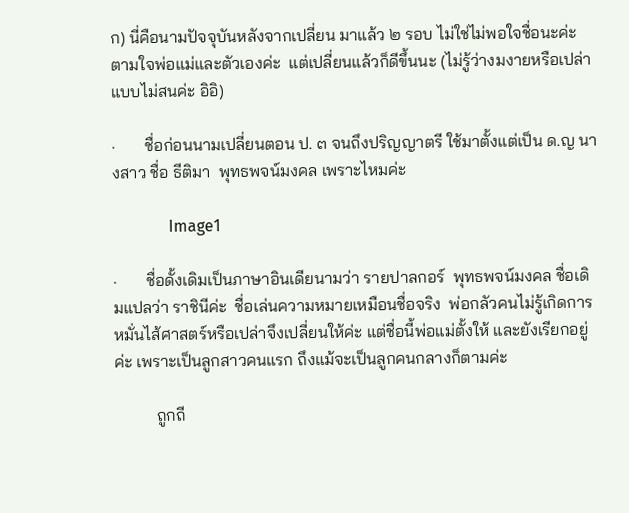ก) นี่คือนามปัจจุบันหลังจากเปลี่ยน มาแล้ว ๒ รอบ ไม่ใช่ไม่พอใจชื่อนะค่ะ ตามใจพ่อแม่และตัวเองค่ะ  แต่เปลี่ยนแล้วก็ดีขึ้นนะ (ไม่รู้ว่างมงายหรือเปล่า แบบไม่สนค่ะ อิอิ)

·       ชื่อก่อนนามเปลี่ยนตอน ป. ๓ จนถึงปริญญาตรี ใช้มาตั้งแต่เป็น ด.ญ นางสาว ชื่อ ธีติมา  พุทธพจน์มงคล เพราะไหมค่ะ

              Image1

·       ชื่อดั้งเดิมเป็นภาษาอินเดียนามว่า รายปาลกอร์  พุทธพจน์มงคล ชื่อเดิมแปลว่า ราชินีค่ะ  ชื่อเล่นความหมายเหมือนชื่อจริง  พ่อกลัวคนไม่รู้เกิดการหมั่นไส้ศาสตร์หรือเปล่าจึงเปลี่ยนให้ค่ะ แต่ชื่อนี้พ่อแม่ตั้งให้ และยังเรียกอยู่ค่ะ เพราะเป็นลูกสาวคนแรก ถึงแม้จะเป็นลูกคนกลางก็ตามค่ะ

          ถูกถี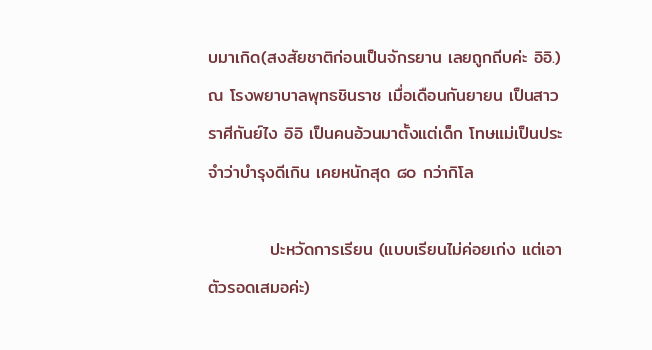บมาเกิด(สงสัยชาติก่อนเป็นจักรยาน เลยถูกถีบค่ะ อิอิ.) ณ โรงพยาบาลพุทธชินราช เมื่อเดือนกันยายน เป็นสาวราศีกันย์ไง อิอิ เป็นคนอ้วนมาตั้งแต่เด็ก โทษแม่เป็นประจำว่าบำรุงดีเกิน เคยหนักสุด ๘๐ กว่ากิโล

          ปะหวัดการเรียน (แบบเรียนไม่ค่อยเก่ง แต่เอาตัวรอดเสมอค่ะ)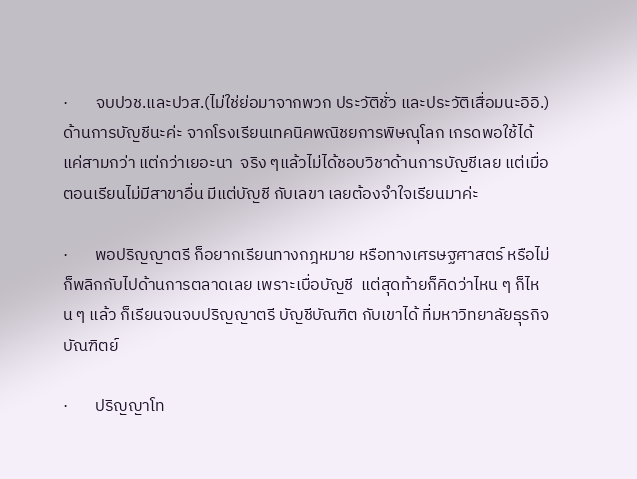·       จบปวช.และปวส.(ไม่ใช่ย่อมาจากพวก ประวัติชั่ว และประวัติเสื่อมนะอิอิ.) ด้านการบัญชีนะค่ะ จากโรงเรียนเทคนิคพณิชยการพิษณุโลก เกรดพอใช้ได้ แค่สามกว่า แต่กว่าเยอะนา  จริง ๆแล้วไม่ได้ชอบวิชาด้านการบัญชีเลย แต่เมื่อตอนเรียนไม่มีสาขาอื่น มีแต่บัญชี กับเลขา เลยต้องจำใจเรียนมาค่ะ

·       พอปริญญาตรี ก็อยากเรียนทางกฎหมาย หรือทางเศรษฐศาสตร์ หรือไม่ก็พลิกกับไปด้านการตลาดเลย เพราะเบื่อบัญชี  แต่สุดท้ายก็คิดว่าไหน ๆ ก็ไหน ๆ แล้ว ก็เรียนจนจบปริญญาตรี บัญชีบัณฑิต กับเขาได้ ที่มหาวิทยาลัยธุรกิจบัณฑิตย์

·       ปริญญาโท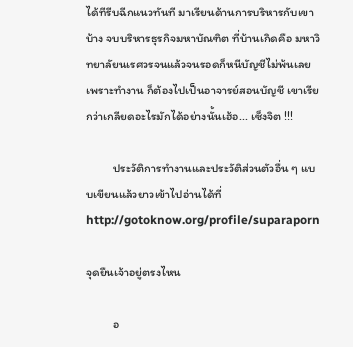ได้ทีรีบฉีกแนวทันที มาเรียนด้านการบริหารกับเขาบ้าง จบบริหารธุรกิจมหาบัณฑิต ที่บ้านเกิดคือ มหาวิทยาลัยนเรศวรจนแล้วจนรอดก็หนีบัญชีไม่พ้นเลย เพราะทำงาน ก็ต้องไปเป็นอาจารย์สอนบัญชี เขาเรียกว่าเกลียดอะไรมักได้อย่างนั้นเฮ้อ... เซ็งจิต !!!

          ประวัติการทำงานและประวัติส่วนตัวอื่น ๆ แบบเขียนแล้วยาวเข้าไปอ่านได้ที่http://gotoknow.org/profile/suparaporn

จุดยืนเจ้าอยู่ตรงไหน

          อ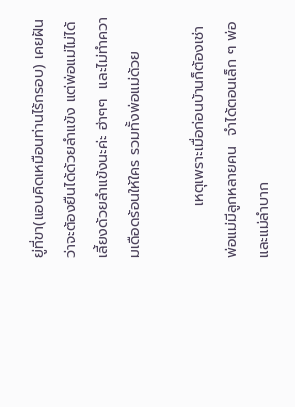ยู่ที่ขา(แอบคิดเหมือนท่านไร้กรอบ) เคยฝันว่าจะต้องยืนได้ด้วยลำแข้ง แต่พ่อแม่ไม่ได้เลี้ยงด้วยลำแข้งนะค่ะ ฮ่าๆๆ  และไม่ทำความเดือดร้อนให้ใคร รวมทั้งพ่อแม่ด้วย

          เหตุเพราะเมื่อก่อนบ้านก็ต้องเช่า พ่อแม่มีลูกหลายคน  จำได้ตอนเล็ก ๆ พ่อและแม่ลำบาก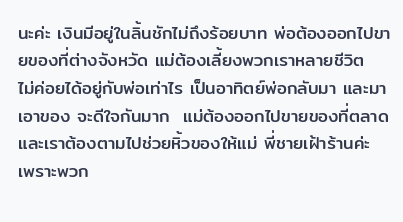นะค่ะ เงินมีอยู่ในลิ้นชักไม่ถึงร้อยบาท พ่อต้องออกไปขายของที่ต่างจังหวัด แม่ต้องเลี้ยงพวกเราหลายชีวิต  ไม่ค่อยได้อยู่กับพ่อเท่าไร เป็นอาทิตย์พ่อกลับมา และมาเอาของ จะดีใจกันมาก  แม่ต้องออกไปขายของที่ตลาด และเราต้องตามไปช่วยหิ้วของให้แม่ พี่ชายเฝ้าร้านค่ะ  เพราะพวก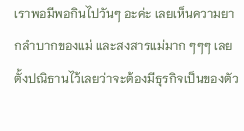เราพอมีพอกินไปวันๆ อะค่ะ เลยเห็นความยากลำบากของแม่ และสงสารแม่มาก ๆๆๆ เลยตั้งปณิธานไว้เลยว่าจะต้องมีธุรกิจเป็นของตัว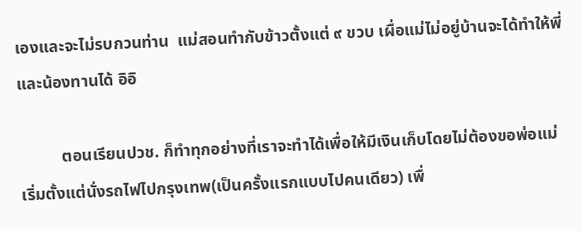เองและจะไม่รบกวนท่าน  แม่สอนทำกับข้าวตั้งแต่ ๙ ขวบ เผื่อแม่ไม่อยู่บ้านจะได้ทำให้พี่และน้องทานได้ อิอิ

          ตอนเรียนปวช. ก็ทำทุกอย่างที่เราจะทำได้เพื่อให้มีเงินเก็บโดยไม่ต้องขอพ่อแม่ เริ่มตั้งแต่นั่งรถไฟไปกรุงเทพ(เป็นครั้งแรกแบบไปคนเดียว) เพื่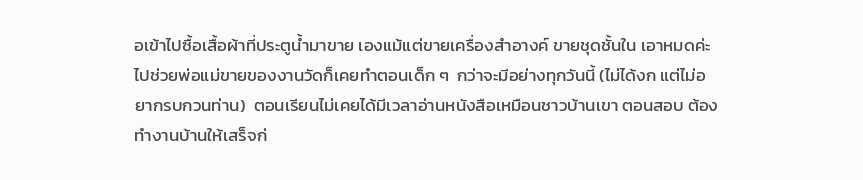อเข้าไปซื้อเสื้อผ้าที่ประตูน้ำมาขาย เองแม้แต่ขายเครื่องสำอางค์ ขายชุดชั้นใน เอาหมดค่ะ ไปช่วยพ่อแม่ขายของงานวัดก็เคยทำตอนเด็ก ๆ  กว่าจะมีอย่างทุกวันนี้ (ไม่ได้งก แต่ไม่อยากรบกวนท่าน)  ตอนเรียนไม่เคยได้มีเวลาอ่านหนังสือเหมือนชาวบ้านเขา ตอนสอบ ต้องทำงานบ้านให้เสร็จก่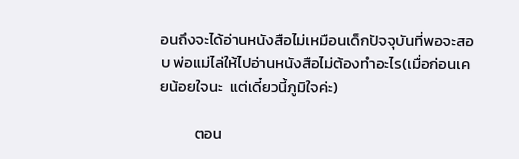อนถึงจะได้อ่านหนังสือไม่เหมือนเด็กปัจจุบันที่พอจะสอบ พ่อแม่ไล่ให้ไปอ่านหนังสือไม่ต้องทำอะไร(เมื่อก่อนเคยน้อยใจนะ  แต่เดี๋ยวนี้ภูมิใจค่ะ)

          ตอน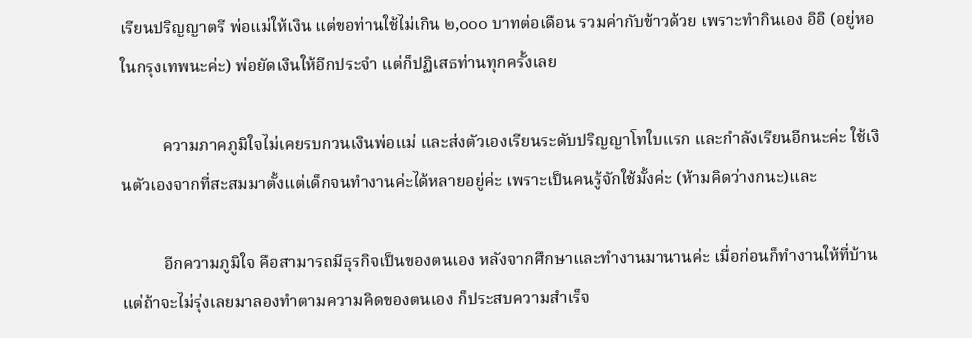เรียนปริญญาตรี พ่อแม่ให้เงิน แต่ขอท่านใช้ไม่เกิน ๒,๐๐๐ บาทต่อเดือน รวมค่ากับข้าวด้วย เพราะทำกินเอง อิอิ (อยู่หอในกรุงเทพนะค่ะ) พ่อยัดเงินให้อีกประจำ แต่ก็ปฏิเสธท่านทุกครั้งเลย

          ความภาคภูมิใจไม่เคยรบกวนเงินพ่อแม่ และส่งตัวเองเรียนระดับปริญญาโทใบแรก และกำลังเรียนอีกนะค่ะ ใช้เงินตัวเองจากที่สะสมมาตั้งแต่เด็กจนทำงานค่ะได้หลายอยู่ค่ะ เพราะเป็นคนรู้จักใช้มั้งค่ะ (ห้ามคิดว่างกนะ)และ

          อีกความภูมิใจ คือสามารถมีธุรกิจเป็นของตนเอง หลังจากศึกษาและทำงานมานานค่ะ เมื่อก่อนก็ทำงานให้ที่บ้าน แต่ถ้าจะไม่รุ่งเลยมาลองทำตามความคิดของตนเอง ก็ประสบความสำเร็จ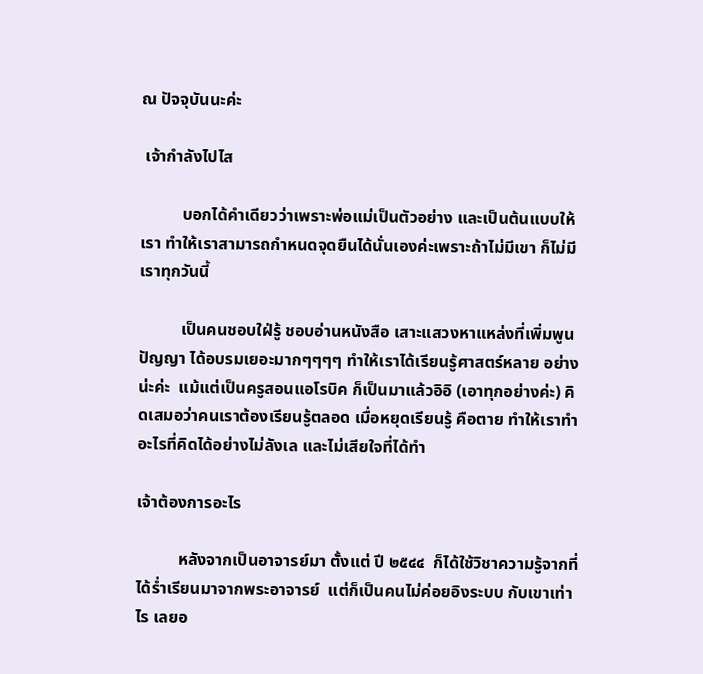ณ ปัจจุบันนะค่ะ

 เจ้ากำลังไปไส

          บอกได้คำเดียวว่าเพราะพ่อแม่เป็นตัวอย่าง และเป็นต้นแบบให้เรา ทำให้เราสามารถกำหนดจุดยืนได้นั่นเองค่ะเพราะถ้าไม่มีเขา ก็ไม่มีเราทุกวันนี้

          เป็นคนชอบใฝ่รู้ ชอบอ่านหนังสือ เสาะแสวงหาแหล่งที่เพิ่มพูน ปัญญา ได้อบรมเยอะมากๆๆๆๆ ทำให้เราได้เรียนรู้ศาสตร์หลาย อย่างน่ะค่ะ  แม้แต่เป็นครูสอนแอโรบิค ก็เป็นมาแล้วอิอิ (เอาทุกอย่างค่ะ) คิดเสมอว่าคนเราต้องเรียนรู้ตลอด เมื่อหยุดเรียนรู้ คือตาย ทำให้เราทำอะไรที่คิดได้อย่างไม่ลังเล และไม่เสียใจที่ได้ทำ

เจ้าต้องการอะไร

          หลังจากเป็นอาจารย์มา ตั้งแต่ ปี ๒๕๔๔  ก็ได้ใช้วิชาความรู้จากที่ได้ร่ำเรียนมาจากพระอาจารย์  แต่ก็เป็นคนไม่ค่อยอิงระบบ กับเขาเท่าไร เลยอ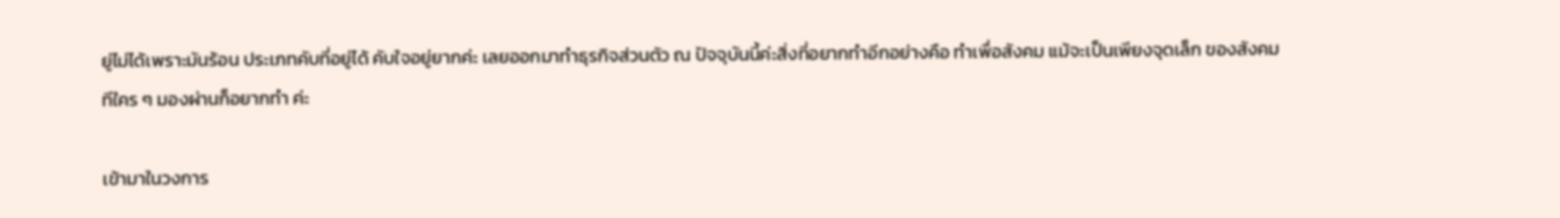ยู่ไม่ได้เพราะมันร้อน ประเภทคับที่อยู่ได้ คับใจอยู่ยากค่ะ เลยออกมาทำธุรกิจส่วนตัว ณ ปัจจุบันนี้ค่ะสิ่งที่อยากทำอีกอย่างคือ ทำเพื่อสังคม แม้จะเป็นเพียงจุดเล็ก ของสังคมทีใคร ๆ มองผ่านก็อยากทำ ค่ะ

เข้ามาในวงการ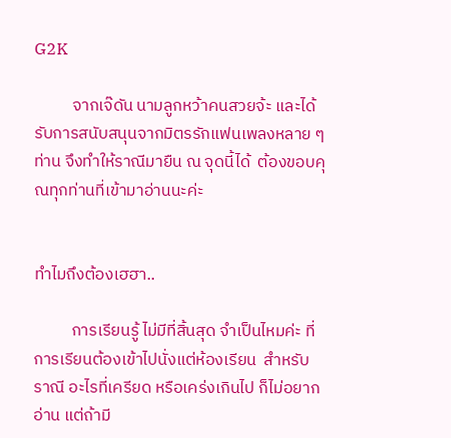G2K

          จากเจ๊ดัน นามลูกหว้าคนสวยจ้ะ และได้รับการสนับสนุนจากมิตรรักแฟนเพลงหลาย ๆท่าน จึงทำให้ราณีมายืน ณ จุดนี้ได้  ต้องขอบคุณทุกท่านที่เข้ามาอ่านนะค่ะ


ทำไมถึงต้องเฮฮา..

          การเรียนรู้ ไม่มีที่สิ้นสุด จำเป็นไหมค่ะ ที่การเรียนต้องเข้าไปนั่งแต่ห้องเรียน  สำหรับราณี อะไรที่เครียด หรือเคร่งเกินไป ก็ไม่อยากอ่าน แต่ถ้ามี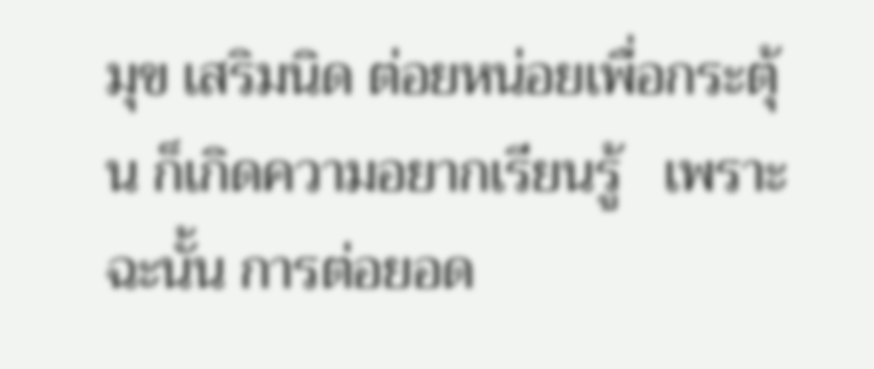มุข เสริมนิด ต่อยหน่อยเพื่อกระตุ้น ก็เกิดความอยากเรียนรู้   เพราะฉะนั้น การต่อยอด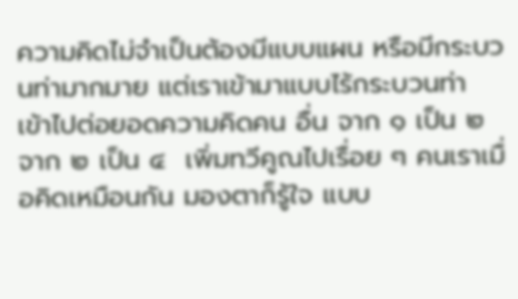ความคิดไม่จำเป็นต้องมีแบบแผน หรือมีกระบวนท่ามากมาย แต่เราเข้ามาแบบไร้กระบวนท่า  เข้าไปต่อยอดความคิดคน อื่น จาก ๑ เป็น ๒ จาก ๒ เป็น ๔  เพิ่มทวีคูณไปเรื่อย ๆ คนเราเมื่อคิดเหมือนกัน มองตาก็รู้ใจ แบบ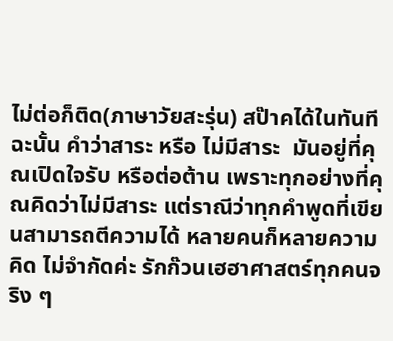ไม่ต่อก็ติด(ภาษาวัยสะรุ่น) สป๊าคได้ในทันที ฉะนั้น คำว่าสาระ หรือ ไม่มีสาระ  มันอยู่ที่คุณเปิดใจรับ หรือต่อต้าน เพราะทุกอย่างที่คุณคิดว่าไม่มีสาระ แต่ราณีว่าทุกคำพูดที่เขียนสามารถตีความได้ หลายคนก็หลายความคิด ไม่จำกัดค่ะ รักก๊วนเฮฮาศาสตร์ทุกคนจริง ๆ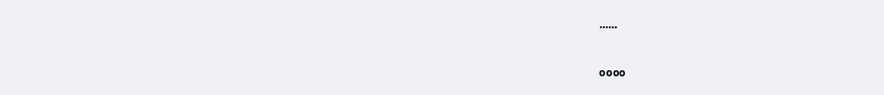......

๐๐๐๐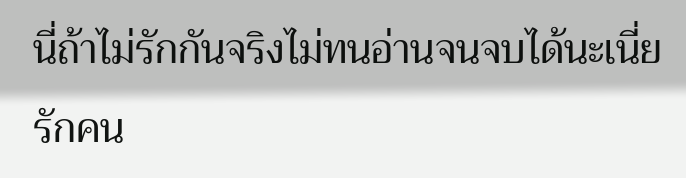นี่ถ้าไม่รักกันจริงไม่ทนอ่านจนจบได้นะเนี่ย รักคน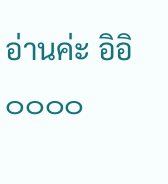อ่านค่ะ อิอิ ๐๐๐๐